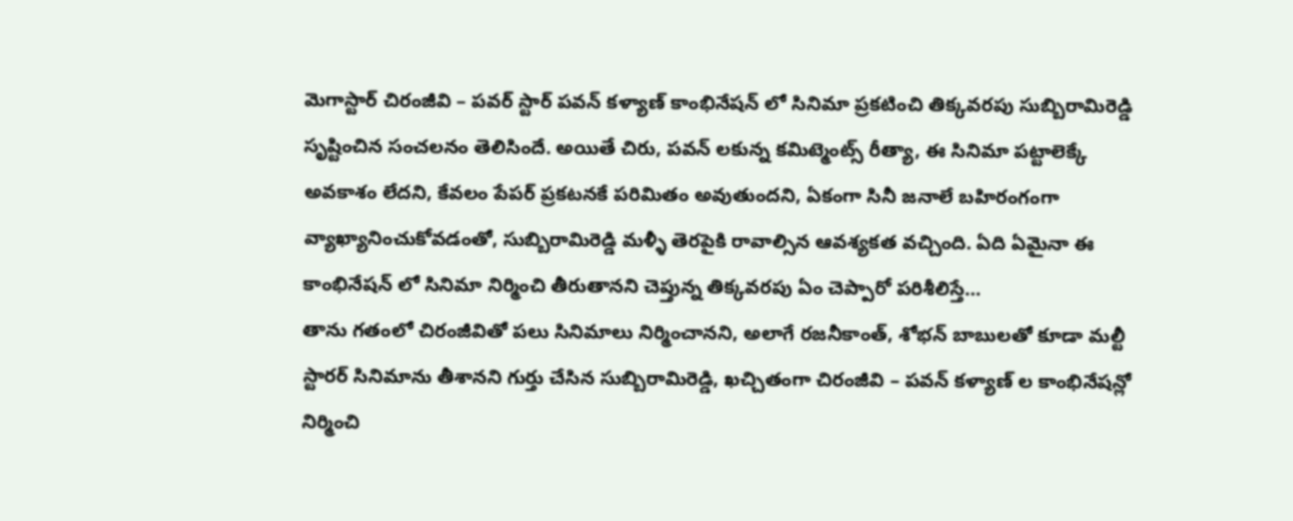మెగాస్టార్ చిరంజీవి – పవర్ స్టార్ పవన్ కళ్యాణ్ కాంభినేషన్ లో సినిమా ప్రకటించి తిక్కవరపు సుబ్బిరామిరెడ్డి సృష్టించిన సంచలనం తెలిసిందే. అయితే చిరు, పవన్ లకున్న కమిట్మెంట్స్ రీత్యా, ఈ సినిమా పట్టాలెక్కే అవకాశం లేదని, కేవలం పేపర్ ప్రకటనకే పరిమితం అవుతుందని, ఏకంగా సినీ జనాలే బహిరంగంగా వ్యాఖ్యానించుకోవడంతో, సుబ్బిరామిరెడ్డి మళ్ళీ తెరపైకి రావాల్సిన ఆవశ్యకత వచ్చింది. ఏది ఏమైనా ఈ కాంభినేషన్ లో సినిమా నిర్మించి తీరుతానని చెప్తున్న తిక్కవరపు ఏం చెప్పారో పరిశీలిస్తే…
తాను గతంలో చిరంజీవితో పలు సినిమాలు నిర్మించానని, అలాగే రజనీకాంత్, శోభన్ బాబులతో కూడా మల్టీ స్టారర్ సినిమాను తీశానని గుర్తు చేసిన సుబ్బిరామిరెడ్డి, ఖచ్చితంగా చిరంజీవి – పవన్ కళ్యాణ్ ల కాంభినేషన్లో నిర్మించి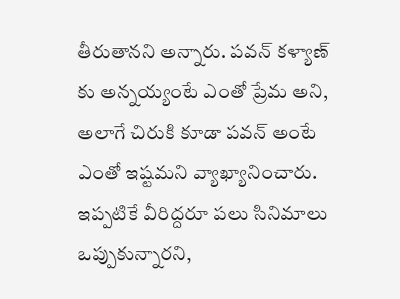తీరుతానని అన్నారు. పవన్ కళ్యాణ్ కు అన్నయ్యంటే ఎంతో ప్రేమ అని, అలాగే చిరుకి కూడా పవన్ అంటే ఎంతో ఇష్టమని వ్యాఖ్యానించారు. ఇప్పటికే వీరిద్దరూ పలు సినిమాలు ఒప్పుకున్నారని,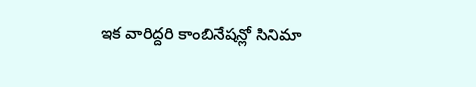ఇక వారిద్దరి కాంబినేషన్లో సినిమా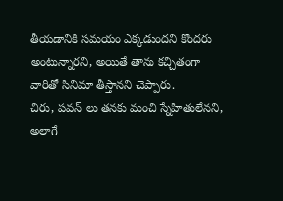తీయడానికి సమయం ఎక్కడుందని కొందరు అంటున్నారని, అయితే తాను కచ్చితంగా వారితో సినిమా తీస్తానని చెప్పారు.
చిరు, పవన్ లు తనకు మంచి స్నేహితులేనని, అలాగే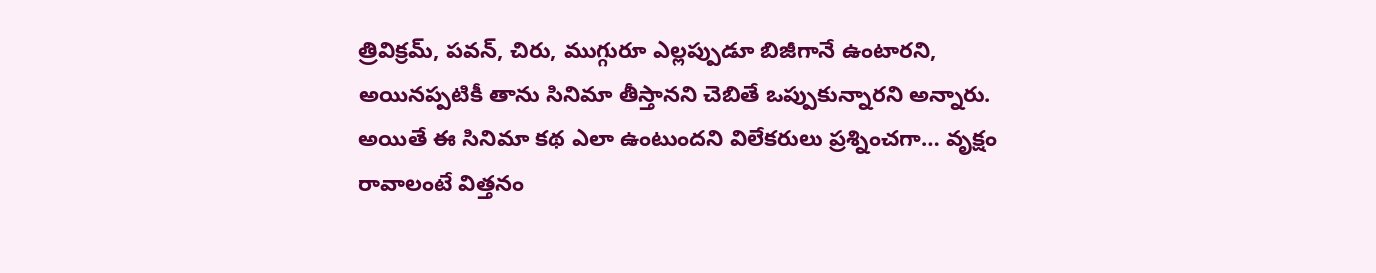త్రివిక్రమ్, పవన్, చిరు, ముగ్గురూ ఎల్లప్పుడూ బిజీగానే ఉంటారని, అయినప్పటికీ తాను సినిమా తీస్తానని చెబితే ఒప్పుకున్నారని అన్నారు. అయితే ఈ సినిమా కథ ఎలా ఉంటుందని విలేకరులు ప్రశ్నించగా… వృక్షం రావాలంటే విత్తనం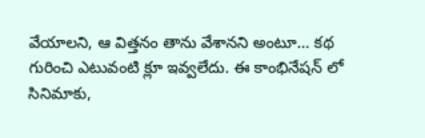వేయాలని, ఆ విత్తనం తాను వేశానని అంటూ… కథ గురించి ఎటువంటి క్లూ ఇవ్వలేదు. ఈ కాంభినేషన్ లో సినిమాకు,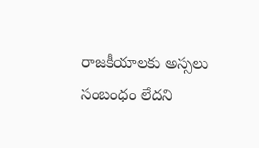రాజకీయాలకు అస్సలు సంబంధం లేదని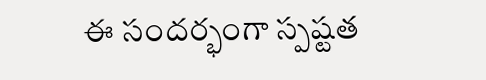ఈ సందర్భంగా స్పష్టత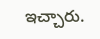ఇచ్చారు.